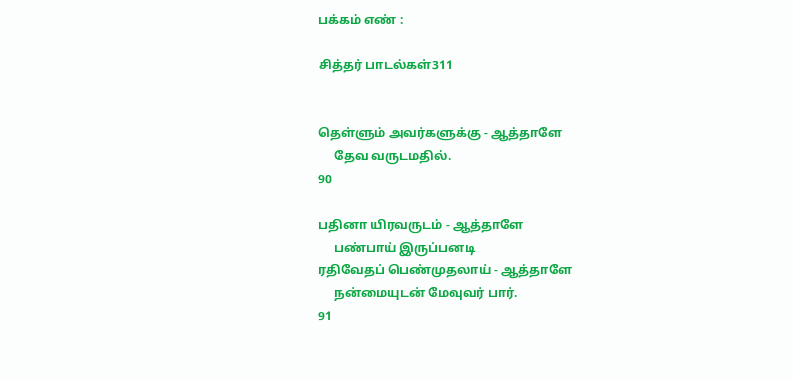பக்கம் எண் :

சித்தர் பாடல்கள்311


தெள்ளும் அவர்களுக்கு - ஆத்தாளே
     தேவ வருடமதில்.
90

பதினா யிரவருடம் - ஆத்தாளே
     பண்பாய் இருப்பனடி
ரதிவேதப் பெண்முதலாய் - ஆத்தாளே
     நன்மையுடன் மேவுவர் பார்.
91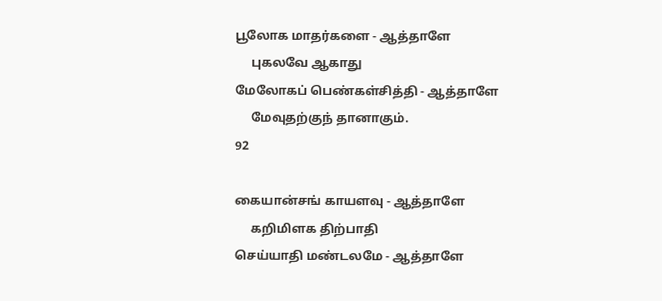பூலோக மாதர்களை - ஆத்தாளே
     புகலவே ஆகாது
மேலோகப் பெண்கள்சித்தி - ஆத்தாளே
     மேவுதற்குந் தானாகும்.
92

கையான்சங் காயளவு - ஆத்தாளே
     கறிமிளக திற்பாதி
செய்யாதி மண்டலமே - ஆத்தாளே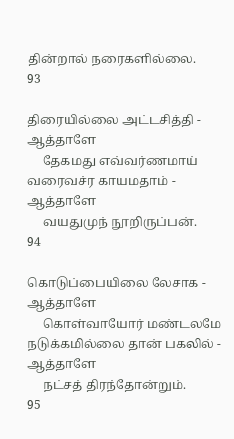தின்றால் நரைகளில்லை.
93

திரையில்லை அட்டசித்தி - ஆத்தாளே
     தேகமது எவ்வர்ணமாய்
வரைவச்ர காயமதாம் - ஆத்தாளே
     வயதுமுந் நூறிருப்பன்.
94

கொடுப்பையிலை லேசாக - ஆத்தாளே
     கொள்வாயோர் மண்டலமே
நடுக்கமில்லை தான் பகலில் - ஆத்தாளே
     நட்சத் திரந்தோன்றும்.
95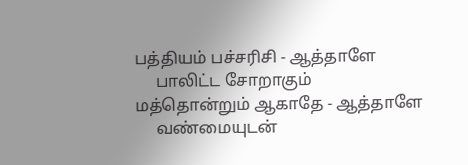பத்தியம் பச்சரிசி - ஆத்தாளே
     பாலிட்ட சோறாகும்
மத்தொன்றும் ஆகாதே - ஆத்தாளே
     வண்மையுடன்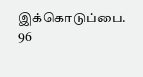இக்கொடுப்பை.
96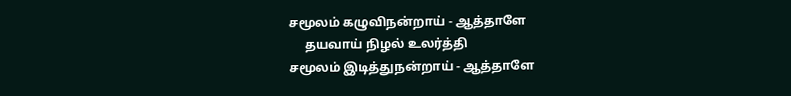சமூலம் கழுவிநன்றாய் - ஆத்தாளே
     தயவாய் நிழல் உலர்த்தி
சமூலம் இடித்துநன்றாய் - ஆத்தாளே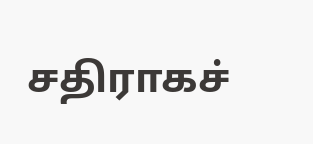சதிராகச்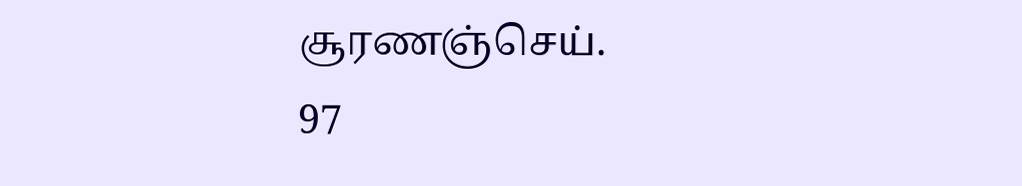சூரணஞ்செய்.
97